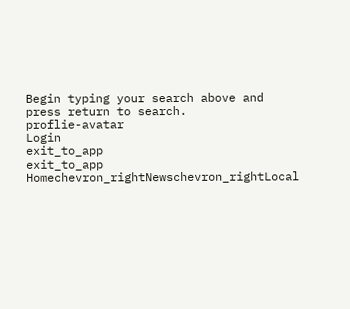Begin typing your search above and press return to search.
proflie-avatar
Login
exit_to_app
exit_to_app
Homechevron_rightNewschevron_rightLocal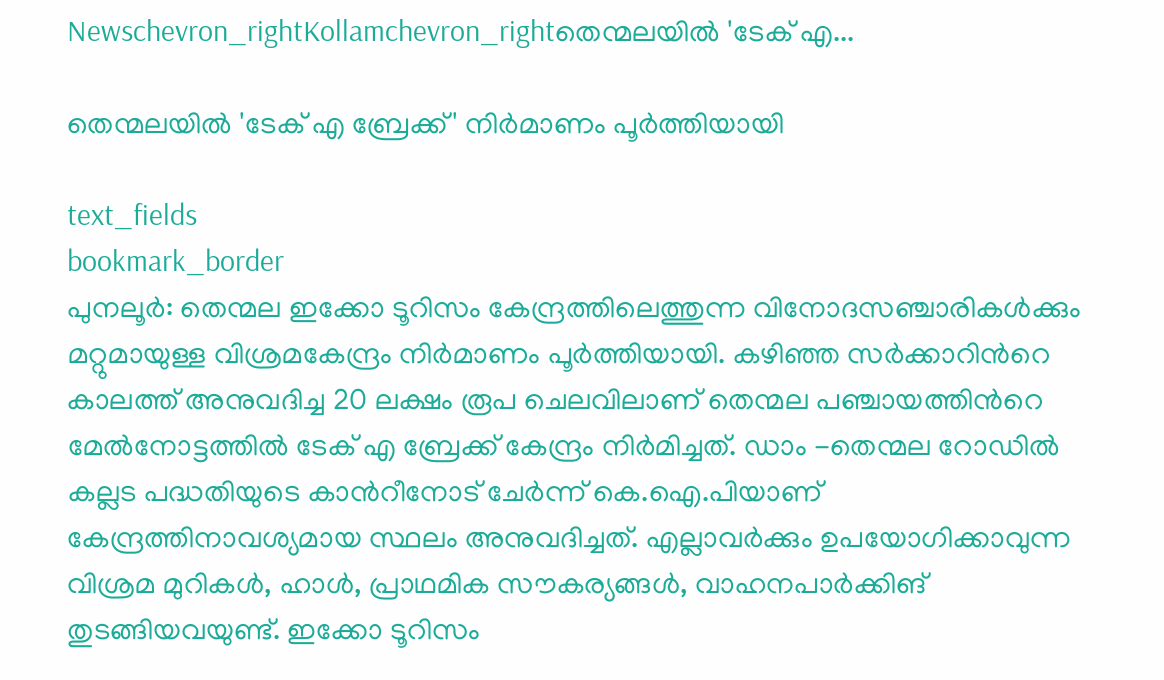Newschevron_rightKollamchevron_rightതെന്മലയിൽ 'ടേക് എ...

തെന്മലയിൽ 'ടേക് എ ബ്രേക്ക്' നിർമാണം പൂർത്തിയായി

text_fields
bookmark_border
പുനലൂർ: തെന്മല ഇക്കോ ടൂറിസം കേന്ദ്രത്തിലെത്തുന്ന വിനോദസഞ്ചാരികൾക്കും മറ്റുമായുള്ള വിശ്രമകേന്ദ്രം നിർമാണം പൂർത്തിയായി. കഴിഞ്ഞ സർക്കാറിന്‍റെ കാലത്ത് അനുവദിച്ച 20 ലക്ഷം രൂപ ചെലവിലാണ് തെന്മല പഞ്ചായത്തിന്‍റെ മേൽനോട്ടത്തിൽ ടേക് എ ബ്രേക്ക് കേന്ദ്രം നിർമിച്ചത്. ഡാം -തെന്മല റോഡിൽ കല്ലട പദ്ധതിയുടെ കാൻറീനോട് ചേർന്ന് കെ.ഐ.പിയാണ് കേന്ദ്രത്തിനാവശ്യമായ സ്ഥലം അനുവദിച്ചത്. എല്ലാവർക്കും ഉപയോഗിക്കാവുന്ന വിശ്രമ മുറികൾ, ഹാൾ, പ്രാഥമിക സൗകര്യങ്ങൾ, വാഹനപാർക്കിങ് തുടങ്ങിയവയുണ്ട്. ഇക്കോ ടൂറിസം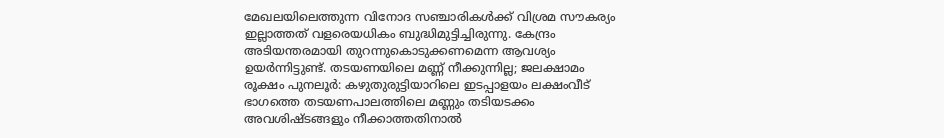മേഖലയിലെത്തുന്ന വിനോദ സഞ്ചാരികൾക്ക് വിശ്രമ സൗകര്യം ഇല്ലാത്തത് വളരെയധികം ബുദ്ധിമുട്ടിച്ചിരുന്നു. കേന്ദ്രം അടിയന്തരമായി തുറന്നുകൊടുക്കണമെന്ന ആവശ്യം ഉയർന്നിട്ടുണ്ട്. തടയണയിലെ മണ്ണ് നീക്കുന്നില്ല; ജലക്ഷാമം രൂക്ഷം പുനലൂർ: കഴുതുരുട്ടിയാറിലെ ഇടപ്പാളയം ലക്ഷംവീട് ഭാഗത്തെ തടയണപാലത്തിലെ മണ്ണും തടിയടക്കം അവശിഷ്ടങ്ങളും നീക്കാത്തതിനാൽ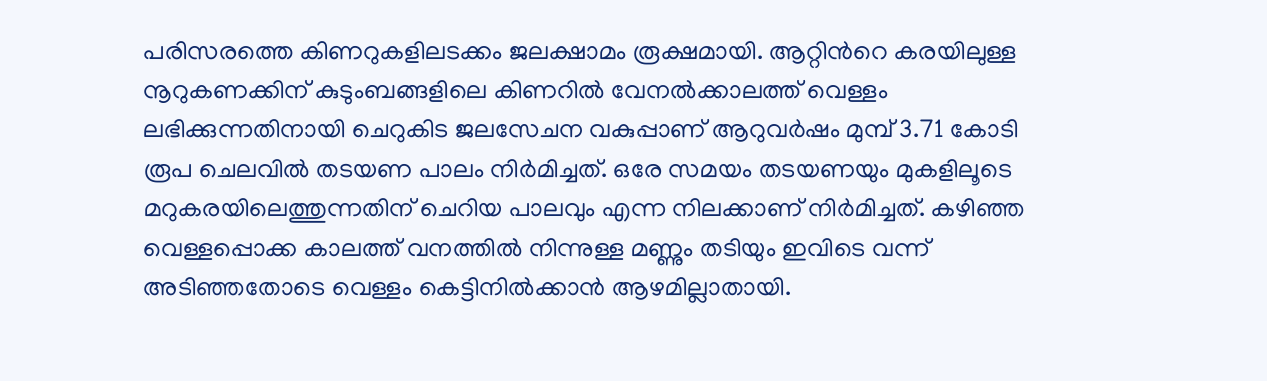പരിസരത്തെ കിണറുകളിലടക്കം ജലക്ഷാമം രൂക്ഷമായി. ആറ്റിന്‍റെ കരയിലുള്ള നൂറുകണക്കിന് കുടുംബങ്ങളിലെ കിണറിൽ വേനൽക്കാലത്ത് വെള്ളം ലഭിക്കുന്നതിനായി ചെറുകിട ജലസേചന വകുപ്പാണ് ആറുവർഷം മുമ്പ് 3.71 കോടി രൂപ ചെലവിൽ തടയണ പാലം നിർമിച്ചത്. ഒരേ സമയം തടയണയും മുകളിലൂടെ മറുകരയിലെത്തുന്നതിന് ചെറിയ പാലവും എന്ന നിലക്കാണ് നിർമിച്ചത്. കഴിഞ്ഞ വെള്ളപ്പൊക്ക കാലത്ത് വനത്തിൽ നിന്നുള്ള മണ്ണും തടിയും ഇവിടെ വന്ന് അടിഞ്ഞതോടെ വെള്ളം കെട്ടിനിൽക്കാൻ ആഴമില്ലാതായി.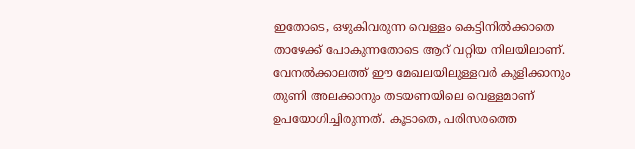ഇതോടെ, ഒഴുകിവരുന്ന വെള്ളം കെട്ടിനിൽക്കാതെ താഴേക്ക് പോകുന്നതോടെ ആറ് വറ്റിയ നിലയിലാണ്. വേനൽക്കാലത്ത് ഈ മേഖലയിലുള്ളവർ കുളിക്കാനും തുണി അലക്കാനും തടയണയിലെ വെള്ളമാണ് ഉപയോഗിച്ചിരുന്നത്. കൂടാതെ, പരിസരത്തെ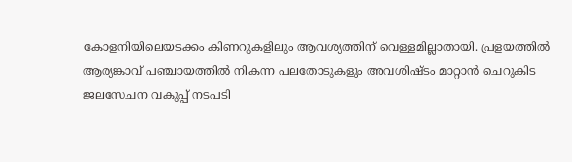കോളനിയിലെയടക്കം കിണറുകളിലും ആവശ്യത്തിന് വെള്ളമില്ലാതായി. പ്രളയത്തിൽ ആര്യങ്കാവ് പഞ്ചായത്തിൽ നികന്ന പലതോടുകളും അവശിഷ്ടം മാറ്റാൻ ചെറുകിട ജലസേചന വകുപ്പ് നടപടി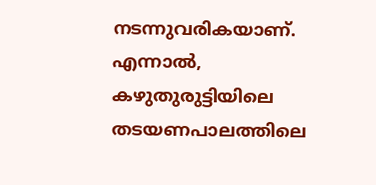നടന്നുവരികയാണ്. എന്നാൽ, കഴുതുരുട്ടിയിലെ തടയണപാലത്തിലെ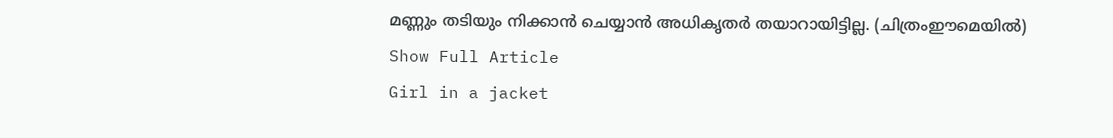മണ്ണും തടിയും നിക്കാൻ ചെയ്യാൻ അധികൃതർ തയാറായിട്ടില്ല. (ചിത്രംഈമെയിൽ)
Show Full Article
Girl in a jacket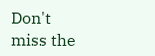Don't miss the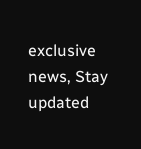exclusive news, Stay updated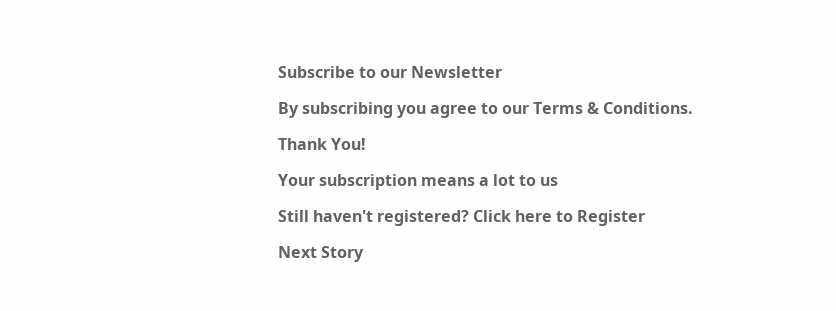Subscribe to our Newsletter

By subscribing you agree to our Terms & Conditions.

Thank You!

Your subscription means a lot to us

Still haven't registered? Click here to Register

Next Story